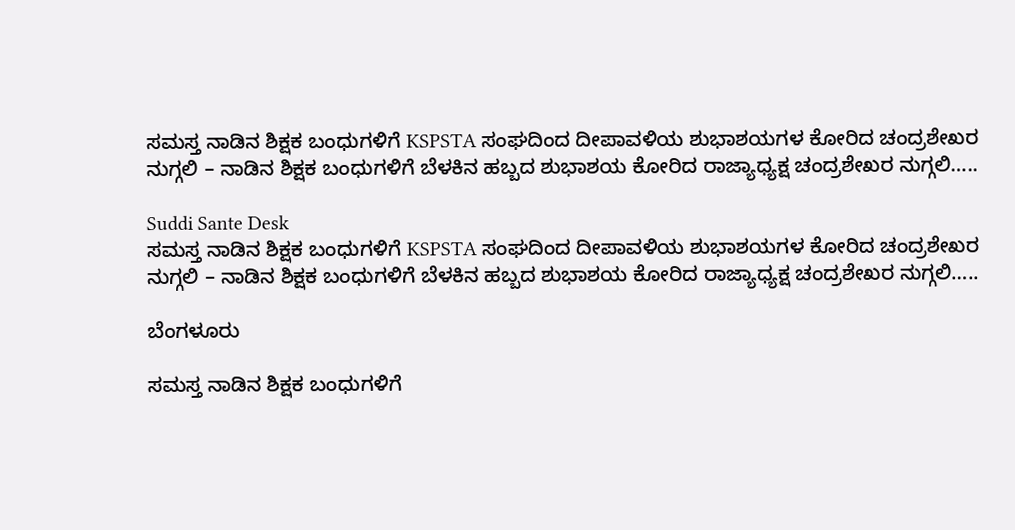ಸಮಸ್ತ ನಾಡಿನ ಶಿಕ್ಷಕ ಬಂಧುಗಳಿಗೆ KSPSTA ಸಂಘದಿಂದ ದೀಪಾವಳಿಯ ಶುಭಾಶಯಗಳ ಕೋರಿದ ಚಂದ್ರಶೇಖರ ನುಗ್ಗಲಿ – ನಾಡಿನ ಶಿಕ್ಷಕ ಬಂಧುಗಳಿಗೆ ಬೆಳಕಿನ ಹಬ್ಬದ ಶುಭಾಶಯ ಕೋರಿದ ರಾಜ್ಯಾಧ್ಯಕ್ಷ ಚಂದ್ರಶೇಖರ ನುಗ್ಗಲಿ…..

Suddi Sante Desk
ಸಮಸ್ತ ನಾಡಿನ ಶಿಕ್ಷಕ ಬಂಧುಗಳಿಗೆ KSPSTA ಸಂಘದಿಂದ ದೀಪಾವಳಿಯ ಶುಭಾಶಯಗಳ ಕೋರಿದ ಚಂದ್ರಶೇಖರ ನುಗ್ಗಲಿ – ನಾಡಿನ ಶಿಕ್ಷಕ ಬಂಧುಗಳಿಗೆ ಬೆಳಕಿನ ಹಬ್ಬದ ಶುಭಾಶಯ ಕೋರಿದ ರಾಜ್ಯಾಧ್ಯಕ್ಷ ಚಂದ್ರಶೇಖರ ನುಗ್ಗಲಿ…..

ಬೆಂಗಳೂರು

ಸಮಸ್ತ ನಾಡಿನ ಶಿಕ್ಷಕ ಬಂಧುಗಳಿಗೆ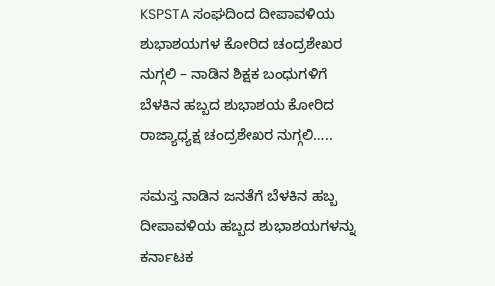KSPSTA ಸಂಘದಿಂದ ದೀಪಾವಳಿಯ ಶುಭಾಶಯಗಳ ಕೋರಿದ ಚಂದ್ರಶೇಖರ ನುಗ್ಗಲಿ – ನಾಡಿನ ಶಿಕ್ಷಕ ಬಂಧುಗಳಿಗೆ ಬೆಳಕಿನ ಹಬ್ಬದ ಶುಭಾಶಯ ಕೋರಿದ ರಾಜ್ಯಾಧ್ಯಕ್ಷ ಚಂದ್ರಶೇಖರ ನುಗ್ಗಲಿ…..

ಸಮಸ್ತ ನಾಡಿನ ಜನತೆಗೆ ಬೆಳಕಿನ ಹಬ್ಬ ದೀಪಾವಳಿಯ ಹಬ್ಬದ ಶುಭಾಶಯಗಳನ್ನು ಕರ್ನಾಟಕ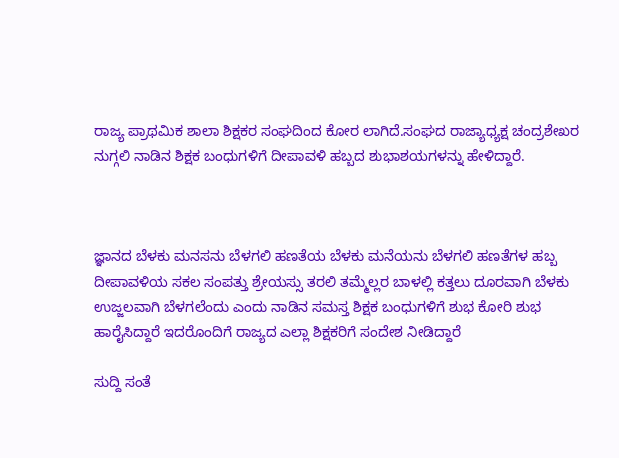ರಾಜ್ಯ ಪ್ರಾಥಮಿಕ ಶಾಲಾ ಶಿಕ್ಷಕರ ಸಂಘದಿಂದ ಕೋರ ಲಾಗಿದೆ.ಸಂಘದ ರಾಜ್ಯಾಧ್ಯಕ್ಷ ಚಂದ್ರಶೇಖರ ನುಗ್ಗಲಿ ನಾಡಿನ ಶಿಕ್ಷಕ ಬಂಧುಗಳಿಗೆ ದೀಪಾವಳಿ ಹಬ್ಬದ ಶುಭಾಶಯಗಳನ್ನು ಹೇಳಿದ್ದಾರೆ.



ಜ್ಞಾನದ ಬೆಳಕು ಮನಸನು ಬೆಳಗಲಿ ಹಣತೆಯ ಬೆಳಕು ಮನೆಯನು ಬೆಳಗಲಿ ಹಣತೆಗಳ ಹಬ್ಬ ದೀಪಾವಳಿಯ ಸಕಲ ಸಂಪತ್ತು ಶ್ರೇಯಸ್ಸು ತರಲಿ ತಮ್ಮೆಲ್ಲರ ಬಾಳಲ್ಲಿ ಕತ್ತಲು ದೂರವಾಗಿ ಬೆಳಕು ಉಜ್ಜಲವಾಗಿ ಬೆಳಗಲೆಂದು ಎಂದು ನಾಡಿನ ಸಮಸ್ತ ಶಿಕ್ಷಕ ಬಂಧುಗಳಿಗೆ ಶುಭ ಕೋರಿ ಶುಭ ಹಾರೈಸಿದ್ದಾರೆ ಇದರೊಂದಿಗೆ ರಾಜ್ಯದ ಎಲ್ಲಾ ಶಿಕ್ಷಕರಿಗೆ ಸಂದೇಶ ನೀಡಿದ್ದಾರೆ

ಸುದ್ದಿ ಸಂತೆ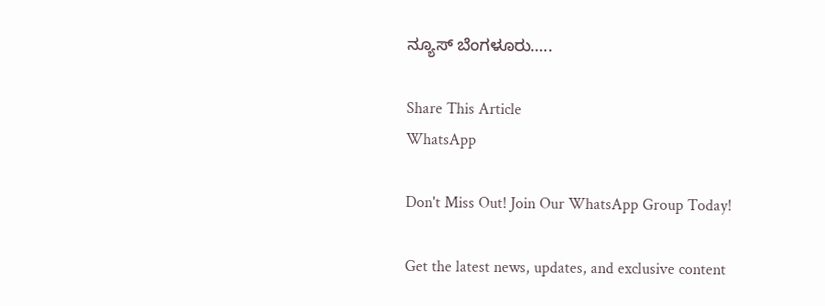ನ್ಯೂಸ್ ಬೆಂಗಳೂರು…..

Share This Article
WhatsApp

Don't Miss Out! Join Our WhatsApp Group Today!

Get the latest news, updates, and exclusive content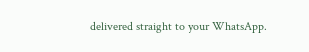delivered straight to your WhatsApp.